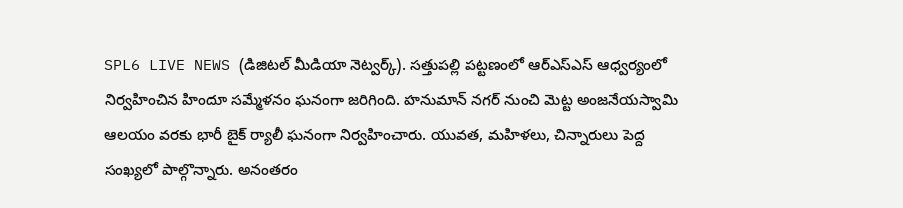SPL6 LIVE NEWS (డిజిటల్ మీడియా నెట్వర్క్). సత్తుపల్లి పట్టణంలో ఆర్‌ఎస్‌ఎస్ ఆధ్వర్యంలో నిర్వహించిన హిందూ సమ్మేళనం ఘనంగా జరిగింది. హనుమాన్ నగర్ నుంచి మెట్ట అంజనేయస్వామి ఆలయం వరకు భారీ బైక్ ర్యాలీ ఘనంగా నిర్వహించారు. యువత, మహిళలు, చిన్నారులు పెద్ద సంఖ్యలో పాల్గొన్నారు. అనంతరం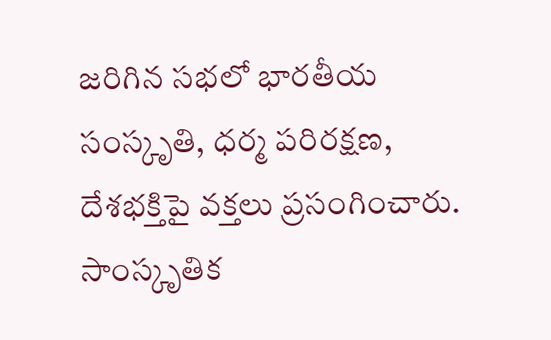జరిగిన సభలో భారతీయ సంస్కృతి, ధర్మ పరిరక్షణ, దేశభక్తిపై వక్తలు ప్రసంగించారు. సాంస్కృతిక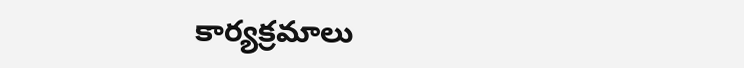కార్యక్రమాలు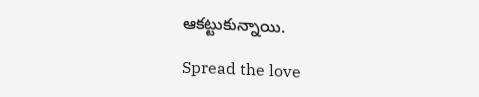ఆకట్టుకున్నాయి.

Spread the love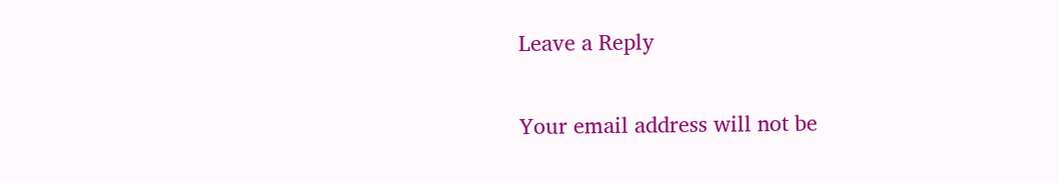Leave a Reply

Your email address will not be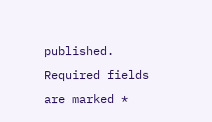published. Required fields are marked *